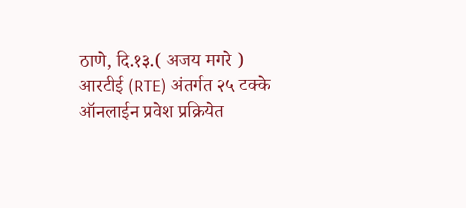ठाणे, दि.१३.( अजय मगरे )
आरटीई (RTE) अंतर्गत २५ टक्के ऑनलाईन प्रवेश प्रक्रियेत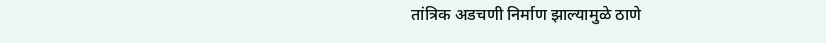तांत्रिक अडचणी निर्माण झाल्यामुळे ठाणे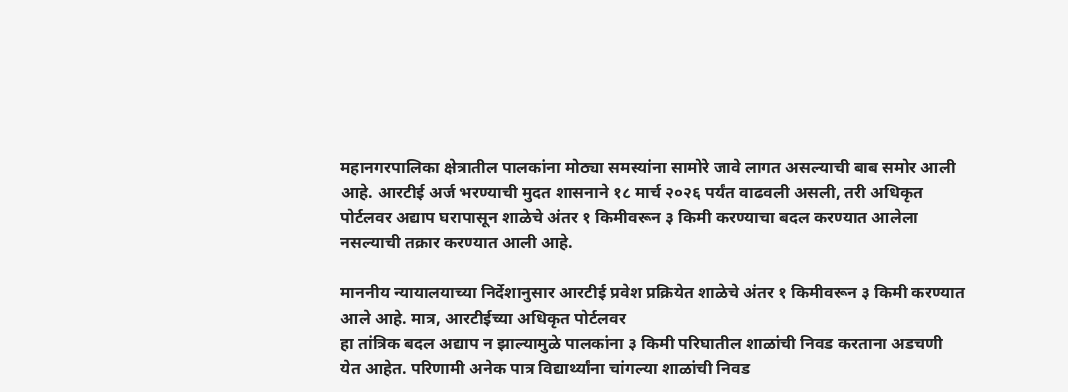महानगरपालिका क्षेत्रातील पालकांना मोठ्या समस्यांना सामोरे जावे लागत असल्याची बाब समोर आली आहे. आरटीई अर्ज भरण्याची मुदत शासनाने १८ मार्च २०२६ पर्यंत वाढवली असली, तरी अधिकृत पोर्टलवर अद्याप घरापासून शाळेचे अंतर १ किमीवरून ३ किमी करण्याचा बदल करण्यात आलेला नसल्याची तक्रार करण्यात आली आहे.

माननीय न्यायालयाच्या निर्देशानुसार आरटीई प्रवेश प्रक्रियेत शाळेचे अंतर १ किमीवरून ३ किमी करण्यात आले आहे. मात्र, आरटीईच्या अधिकृत पोर्टलवर
हा तांत्रिक बदल अद्याप न झाल्यामुळे पालकांना ३ किमी परिघातील शाळांची निवड करताना अडचणी येत आहेत. परिणामी अनेक पात्र विद्यार्थ्यांना चांगल्या शाळांची निवड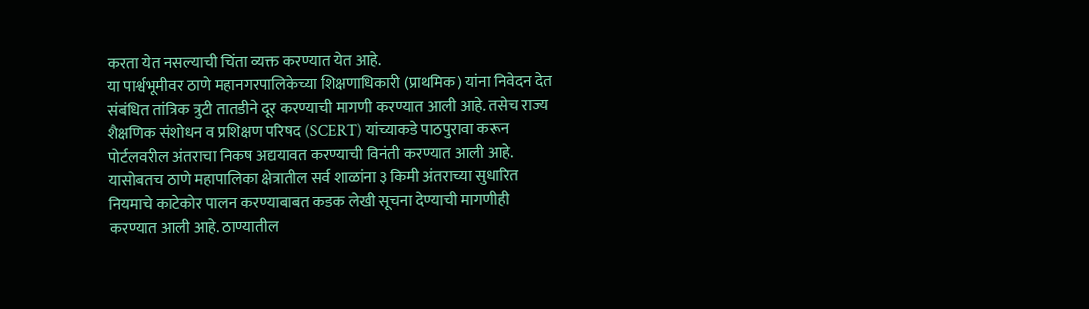करता येत नसल्याची चिंता व्यक्त करण्यात येत आहे.
या पार्श्वभूमीवर ठाणे महानगरपालिकेच्या शिक्षणाधिकारी (प्राथमिक) यांना निवेदन देत संबंधित तांत्रिक त्रुटी तातडीने दूर करण्याची मागणी करण्यात आली आहे. तसेच राज्य शैक्षणिक संशोधन व प्रशिक्षण परिषद (SCERT) यांच्याकडे पाठपुरावा करून पोर्टलवरील अंतराचा निकष अद्ययावत करण्याची विनंती करण्यात आली आहे.
यासोबतच ठाणे महापालिका क्षेत्रातील सर्व शाळांना ३ किमी अंतराच्या सुधारित नियमाचे काटेकोर पालन करण्याबाबत कडक लेखी सूचना देण्याची मागणीही करण्यात आली आहे. ठाण्यातील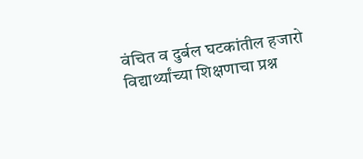वंचित व दुर्बल घटकांतील हजारो विद्यार्थ्यांच्या शिक्षणाचा प्रश्न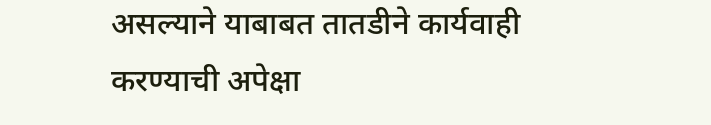असल्याने याबाबत तातडीने कार्यवाही करण्याची अपेक्षा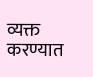व्यक्त करण्यात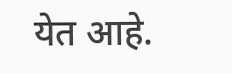येत आहे.